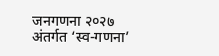जनगणना २०२७ अंतर्गत ‘स्व-गणना’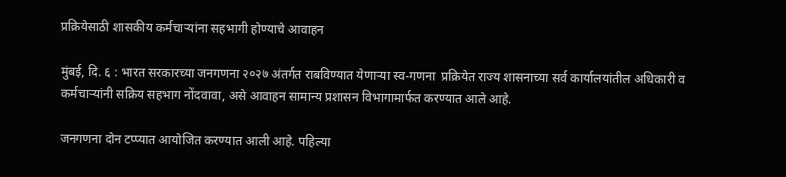प्रक्रियेसाठी शासकीय कर्मचाऱ्यांना सहभागी होण्याचे आवाहन

मुंबई, दि. ६ : भारत सरकारच्या जनगणना २०२७ अंतर्गत राबविण्यात येणाऱ्या स्व-गणना  प्रक्रियेत राज्य शासनाच्या सर्व कार्यालयांतील अधिकारी व कर्मचाऱ्यांनी सक्रिय सहभाग नोंदवावा, असे आवाहन सामान्य प्रशासन विभागामार्फत करण्यात आले आहे.

जनगणना दोन टप्प्यात आयोजित करण्यात आली आहे. पहिल्या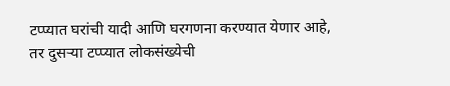टप्प्यात घरांची यादी आणि घरगणना करण्यात येणार आहे, तर दुसऱ्या टप्प्यात लोकसंख्येची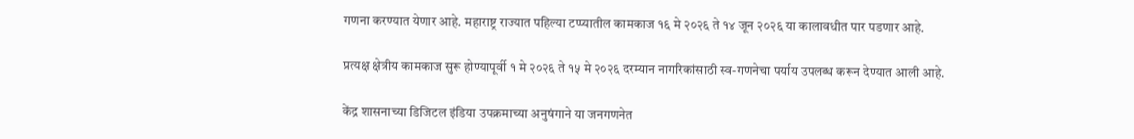गणना करण्यात येणार आहे. महाराष्ट्र राज्यात पहिल्या टप्प्यातील कामकाज १६ मे २०२६ ते १४ जून २०२६ या कालावधीत पार पडणार आहे.

प्रत्यक्ष क्षेत्रीय कामकाज सुरू होण्यापूर्वी १ मे २०२६ ते १५ मे २०२६ दरम्यान नागरिकांसाठी स्व-गणनेचा पर्याय उपलब्ध करून देण्यात आली आहे.

केंद्र शासनाच्या डिजिटल इंडिया उपक्रमाच्या अनुषंगाने या जनगणनेत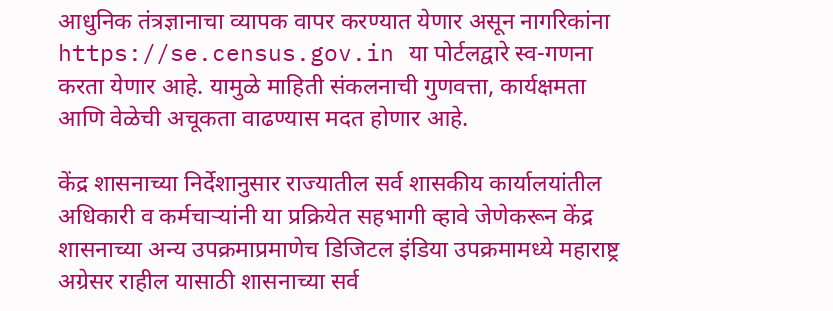आधुनिक तंत्रज्ञानाचा व्यापक वापर करण्यात येणार असून नागरिकांना https://se.census.gov.in या पोर्टलद्वारे स्व-गणना करता येणार आहे. यामुळे माहिती संकलनाची गुणवत्ता, कार्यक्षमता आणि वेळेची अचूकता वाढण्यास मदत होणार आहे.

केंद्र शासनाच्या निर्देशानुसार राज्यातील सर्व शासकीय कार्यालयांतील अधिकारी व कर्मचाऱ्यांनी या प्रक्रियेत सहभागी व्हावे जेणेकरून केंद्र शासनाच्या अन्य उपक्रमाप्रमाणेच डिजिटल इंडिया उपक्रमामध्ये महाराष्ट्र अग्रेसर राहील यासाठी शासनाच्या सर्व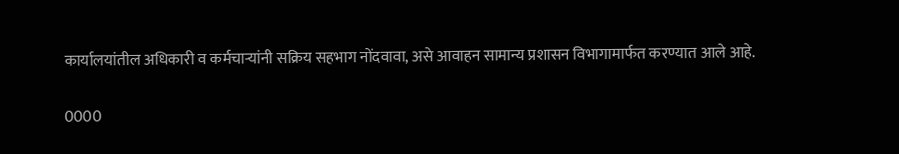कार्यालयांतील अधिकारी व कर्मचाऱ्यांनी सक्रिय सहभाग नोंदवावा, असे आवाहन सामान्य प्रशासन विभागामार्फत करण्यात आले आहे.

0000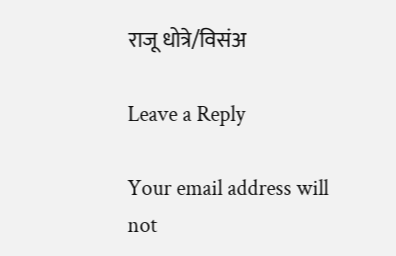राजू धोत्रे/विसंअ

Leave a Reply

Your email address will not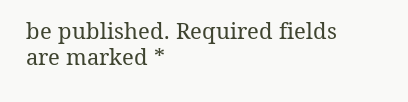be published. Required fields are marked *